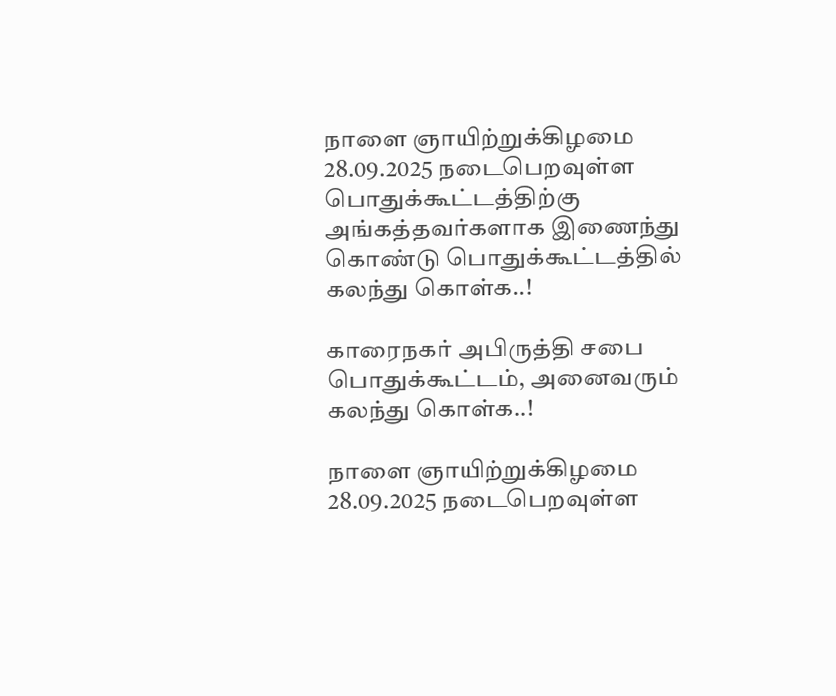நாளை ஞாயிற்றுக்கிழமை 28.09.2025 நடைபெறவுள்ள பொதுக்கூட்டத்திற்கு அங்கத்தவர்களாக இணைந்து கொண்டு பொதுக்கூட்டத்தில் கலந்து கொள்க..!

காரைநகர் அபிருத்தி சபை பொதுக்கூட்டம், அனைவரும் கலந்து கொள்க..!

நாளை ஞாயிற்றுக்கிழமை 28.09.2025 நடைபெறவுள்ள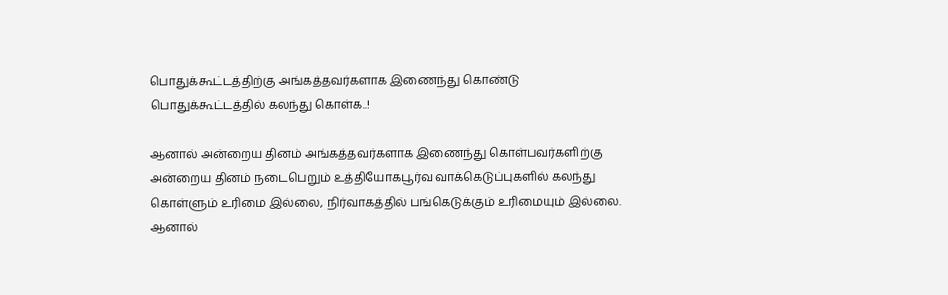பொதுக்கூட்டத்திற்கு அங்கத்தவர்களாக இணைந்து கொண்டு பொதுக்கூட்டத்தில் கலந்து கொள்க..!

ஆனால் அன்றைய தினம் அங்கத்தவர்களாக இணைந்து கொள்பவர்களிற்கு அன்றைய தினம் நடைபெறும் உத்தியோகபூர்வ வாக்கெடுப்புகளில் கலந்து கொள்ளும் உரிமை இல்லை, நிர்வாகத்தில் பங்கெடுக்கும் உரிமையும் இல்லை. ஆனால்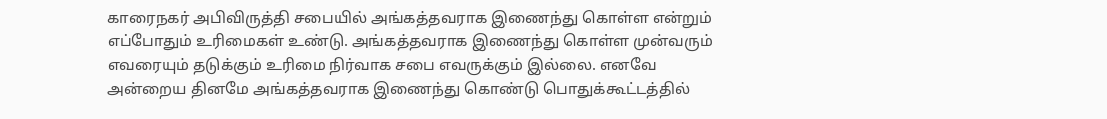காரைநகர் அபிவிருத்தி சபையில் அங்கத்தவராக இணைந்து கொள்ள என்றும் எப்போதும் உரிமைகள் உண்டு. அங்கத்தவராக இணைந்து கொள்ள முன்வரும் எவரையும் தடுக்கும் உரிமை நிர்வாக சபை எவருக்கும் இல்லை. எனவே அன்றைய தினமே அங்கத்தவராக இணைந்து கொண்டு பொதுக்கூட்டத்தில்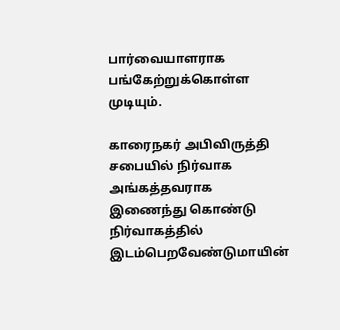பார்வையாளராக பங்கேற்றுக்கொள்ள முடியும்.

காரைநகர் அபிவிருத்தி சபையில் நிர்வாக அங்கத்தவராக இணைந்து கொண்டு நிர்வாகத்தில் இடம்பெறவேண்டுமாயின்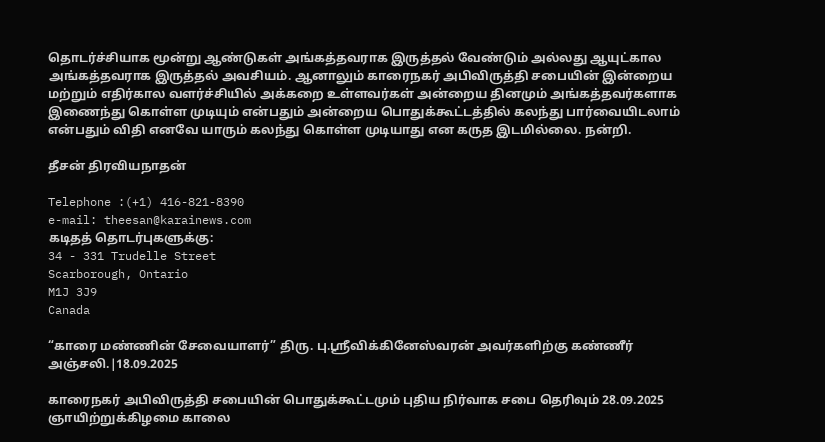தொடர்ச்சியாக மூன்று ஆண்டுகள் அங்கத்தவராக இருத்தல் வேண்டும் அல்லது ஆயுட்கால அங்கத்தவராக இருத்தல் அவசியம். ஆனாலும் காரைநகர் அபிவிருத்தி சபையின் இன்றைய மற்றும் எதிர்கால வளர்ச்சியில் அக்கறை உள்ளவர்கள் அன்றைய தினமும் அங்கத்தவர்களாக இணைந்து கொள்ள முடியும் என்பதும் அன்றைய பொதுக்கூட்டத்தில் கலந்து பார்வையிடலாம் என்பதும் விதி எனவே யாரும் கலந்து கொள்ள முடியாது என கருத இடமில்லை. நன்றி.

தீசன் திரவியநாதன்

Telephone :(+1) 416-821-8390
e-mail: theesan@karainews.com
கடிதத் தொடர்புகளுக்கு:
34 - 331 Trudelle Street
Scarborough, Ontario
M1J 3J9
Canada

“காரை மண்ணின் சேவையாளர்” திரு. பு.ஶ்ரீவிக்கினேஸ்வரன் அவர்களிற்கு கண்ணீர் அஞ்சலி.|18.09.2025

காரைநகர் அபிவிருத்தி சபையின் பொதுக்கூட்டமும் புதிய நிர்வாக சபை தெரிவும் 28.09.2025 ஞாயிற்றுக்கிழமை காலை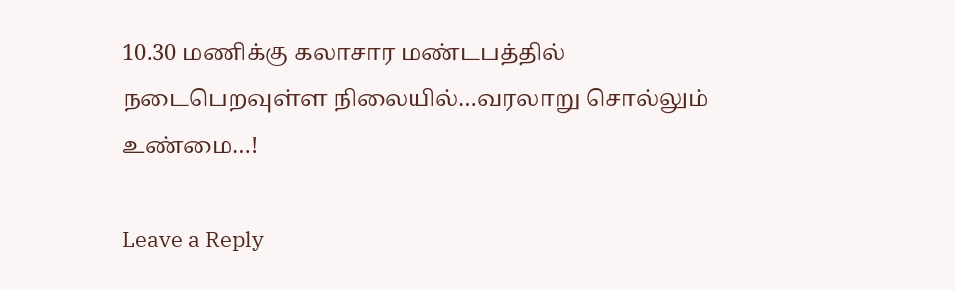10.30 மணிக்கு கலாசார மண்டபத்தில் நடைபெறவுள்ள நிலையில்…வரலாறு சொல்லும் உண்மை…!

Leave a Reply